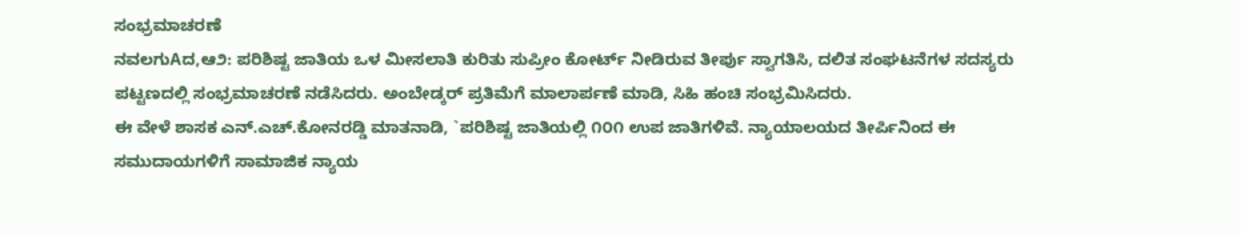ಸಂಭ್ರಮಾಚರಣೆ
ನವಲಗುAದ,ಆ೨: ಪರಿಶಿಷ್ಟ ಜಾತಿಯ ಒಳ ಮೀಸಲಾತಿ ಕುರಿತು ಸುಪ್ರೀಂ ಕೋರ್ಟ್ ನೀಡಿರುವ ತೀರ್ಪು ಸ್ವಾಗತಿಸಿ, ದಲಿತ ಸಂಘಟನೆಗಳ ಸದಸ್ಯರು ಪಟ್ಟಣದಲ್ಲಿ ಸಂಭ್ರಮಾಚರಣೆ ನಡೆಸಿದರು. ಅಂಬೇಡ್ಕರ್ ಪ್ರತಿಮೆಗೆ ಮಾಲಾರ್ಪಣೆ ಮಾಡಿ, ಸಿಹಿ ಹಂಚಿ ಸಂಭ್ರಮಿಸಿದರು.
ಈ ವೇಳೆ ಶಾಸಕ ಎನ್.ಎಚ್.ಕೋನರಡ್ಡಿ ಮಾತನಾಡಿ, `ಪರಿಶಿಷ್ಟ ಜಾತಿಯಲ್ಲಿ ೧೦೧ ಉಪ ಜಾತಿಗಳಿವೆ. ನ್ಯಾಯಾಲಯದ ತೀರ್ಪಿನಿಂದ ಈ ಸಮುದಾಯಗಳಿಗೆ ಸಾಮಾಜಿಕ ನ್ಯಾಯ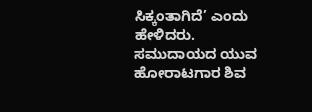ಸಿಕ್ಕಂತಾಗಿದೆ’ ಎಂದು ಹೇಳಿದರು.
ಸಮುದಾಯದ ಯುವ ಹೋರಾಟಗಾರ ಶಿವ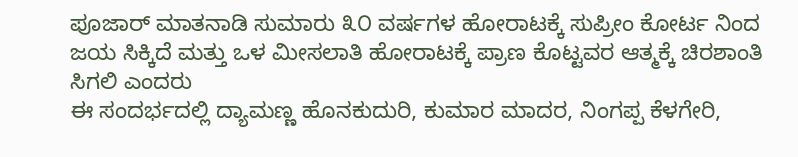ಪೂಜಾರ್ ಮಾತನಾಡಿ ಸುಮಾರು ೩೦ ವರ್ಷಗಳ ಹೋರಾಟಕ್ಕೆ ಸುಪ್ರೀಂ ಕೋರ್ಟ ನಿಂದ ಜಯ ಸಿಕ್ಕಿದೆ ಮತ್ತು ಒಳ ಮೀಸಲಾತಿ ಹೋರಾಟಕ್ಕೆ ಪ್ರಾಣ ಕೊಟ್ಟವರ ಆತ್ಮಕ್ಕೆ ಚಿರಶಾಂತಿ ಸಿಗಲಿ ಎಂದರು
ಈ ಸಂದರ್ಭದಲ್ಲಿ ದ್ಯಾಮಣ್ಣ ಹೊನಕುದುರಿ, ಕುಮಾರ ಮಾದರ, ನಿಂಗಪ್ಪ ಕೆಳಗೇರಿ,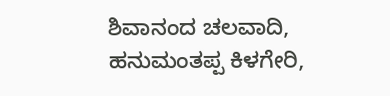ಶಿವಾನಂದ ಚಲವಾದಿ, ಹನುಮಂತಪ್ಪ ಕಿಳಗೇರಿ,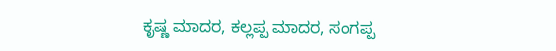ಕೃಷ್ಣ ಮಾದರ, ಕಲ್ಲಪ್ಪ ಮಾದರ, ಸಂಗಪ್ಪ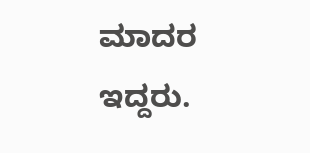ಮಾದರ ಇದ್ದರು.